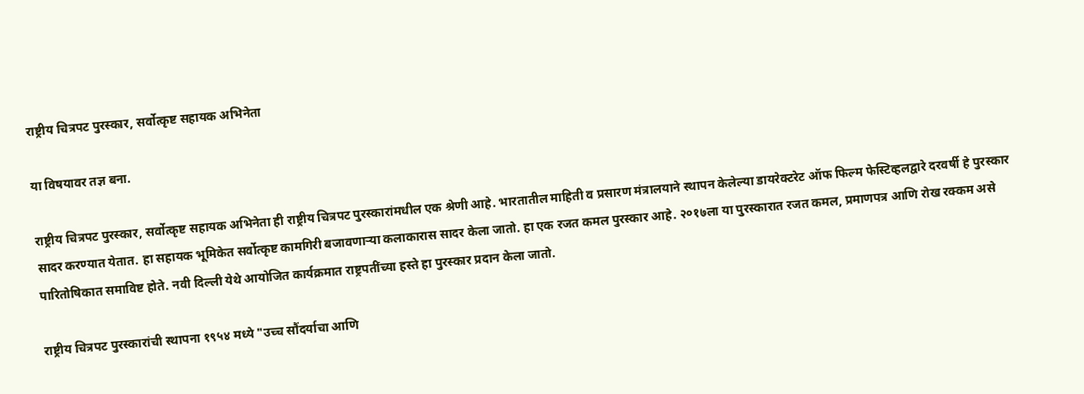राष्ट्रीय चित्रपट पुरस्कार, सर्वोत्कृष्ट सहायक अभिनेता

या विषयावर तज्ञ बना.

राष्ट्रीय चित्रपट पुरस्कार, सर्वोत्कृष्ट सहायक अभिनेता ही राष्ट्रीय चित्रपट पुरस्कारांमधील एक श्रेणी आहे. भारतातील माहिती व प्रसारण मंत्रालयाने स्थापन केलेल्या डायरेक्टरेट ऑफ फिल्म फेस्टिव्हलद्वारे दरवर्षी हे पुरस्कार सादर करण्यात येतात. हा सहायक भूमिकेत सर्वोत्कृष्ट कामगिरी बजावणाऱ्या कलाकारास सादर केला जातो. हा एक रजत कमल पुरस्कार आहे. २०१७ला या पुरस्कारात रजत कमल, प्रमाणपत्र आणि रोख रक्कम असे पारितोषिकात समाविष्ट होते. नवी दिल्ली येथे आयोजित कार्यक्रमात राष्ट्रपतींच्या हस्ते हा पुरस्कार प्रदान केला जातो.

राष्ट्रीय चित्रपट पुरस्कारांची स्थापना १९५४ मध्ये "उच्च सौंदर्याचा आणि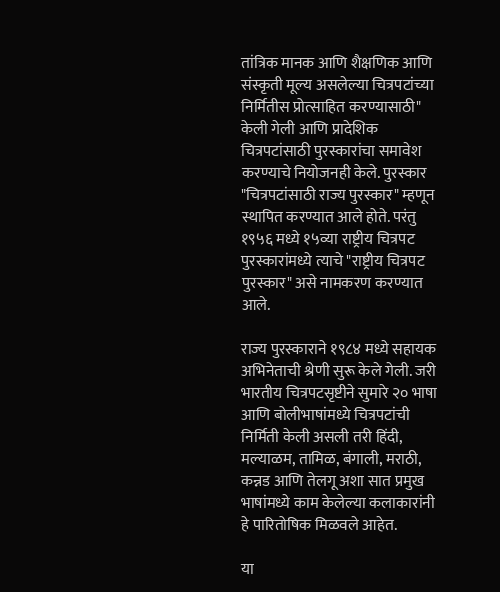तांत्रिक मानक आणि शैक्षणिक आणि संस्कृती मूल्य असलेल्या चित्रपटांच्या निर्मितीस प्रोत्साहित करण्यासाठी" केली गेली आणि प्रादेशिक चित्रपटांसाठी पुरस्कारांचा समावेश करण्याचे नियोजनही केले. पुरस्कार "चित्रपटांसाठी राज्य पुरस्कार" म्हणून स्थापित करण्यात आले होते. परंतु १९५६ मध्ये १५व्या राष्ट्रीय चित्रपट पुरस्कारांमध्ये त्याचे "राष्ट्रीय चित्रपट पुरस्कार" असे नामकरण करण्यात आले.

राज्य पुरस्काराने १९८४ मध्ये सहायक अभिनेताची श्रेणी सुरू केले गेली. जरी भारतीय चित्रपटसृष्टीने सुमारे २० भाषा आणि बोलीभाषांमध्ये चित्रपटांची निर्मिती केली असली तरी हिंदी, मल्याळम, तामिळ, बंगाली, मराठी, कन्नड आणि तेलगू अशा सात प्रमुख भाषांमध्ये काम केलेल्या कलाकारांनी हे पारितोषिक मिळवले आहेत.

या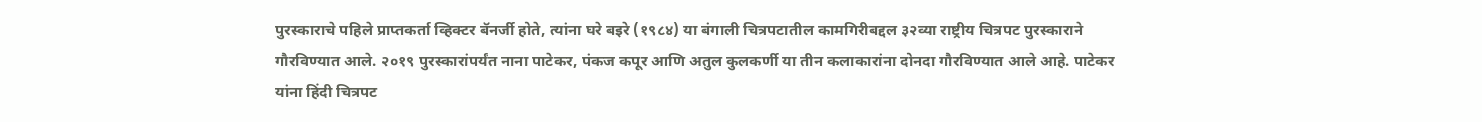पुरस्काराचे पहिले प्राप्तकर्ता व्हिक्टर बॅनर्जी होते, त्यांना घरे बइरे (१९८४) या बंगाली चित्रपटातील कामगिरीबद्दल ३२व्या राष्ट्रीय चित्रपट पुरस्काराने गौरविण्यात आले. २०१९ पुरस्कारांपर्यंत नाना पाटेकर, पंकज कपूर आणि अतुल कुलकर्णी या तीन कलाकारांना दोनदा गौरविण्यात आले आहे. पाटेकर यांना हिंदी चित्रपट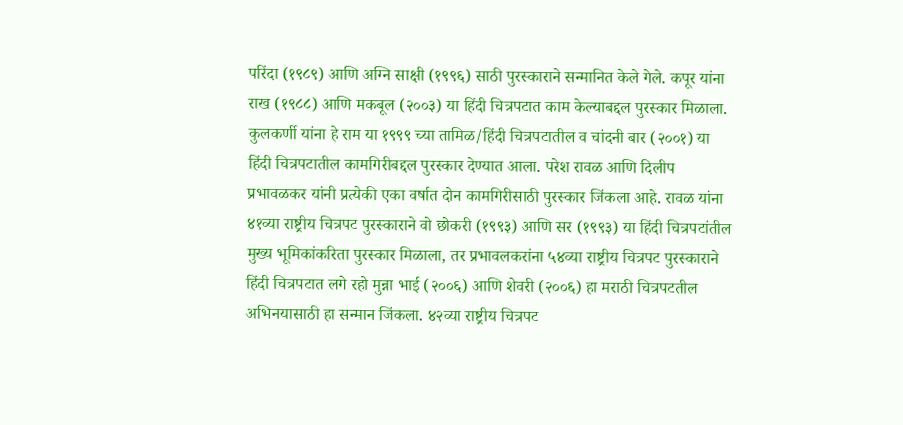परिंदा (१९८९) आणि अग्नि साक्षी (१९९६) साठी पुरस्काराने सन्मानित केले गेले. कपूर यांना राख (१९८८) आणि मकबूल (२००३) या हिंदी चित्रपटात काम केल्याबद्दल पुरस्कार मिळाला. कुलकर्णी यांना हे राम या १९९९ च्या तामिळ/हिंदी चित्रपटातील व चांदनी बार (२००१) या हिंदी चित्रपटातील कामगिरीबद्दल पुरस्कार देण्यात आला. परेश रावळ आणि दिलीप प्रभावळकर यांनी प्रत्येकी एका वर्षात दोन कामगिरीसाठी पुरस्कार जिंकला आहे. रावळ यांना ४१व्या राष्ट्रीय चित्रपट पुरस्काराने वो छोकरी (१९९३) आणि सर (१९९३) या हिंदी चित्रपटांतील मुख्य भूमिकांकरिता पुरस्कार मिळाला, तर प्रभावलकरांना ५४व्या राष्ट्रीय चित्रपट पुरस्काराने हिंदी चित्रपटात लगे रहो मुन्ना भाई (२००६) आणि शेवरी (२००६) हा मराठी चित्रपटतील अभिनयासाठी हा सन्मान जिंकला. ४२व्या राष्ट्रीय चित्रपट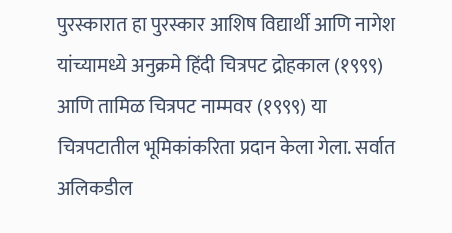पुरस्कारात हा पुरस्कार आशिष विद्यार्थी आणि नागेश यांच्यामध्ये अनुक्रमे हिंदी चित्रपट द्रोहकाल (१९९९) आणि तामिळ चित्रपट नाम्मवर (१९९९) या चित्रपटातील भूमिकांकरिता प्रदान केला गेला. सर्वात अलिकडील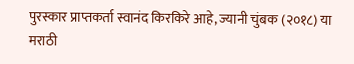पुरस्कार प्राप्तकर्ता स्वानंद किरकिरे आहे, ज्यानी चुंबक (२०१८) या मराठी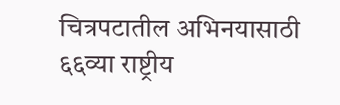चित्रपटातील अभिनयासाठी ६६व्या राष्ट्रीय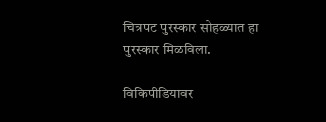चित्रपट पुरस्कार सोहळ्यात हा पुरस्कार मिळविला.

विकिपीडियावर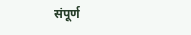संपूर्ण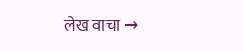लेख वाचा →